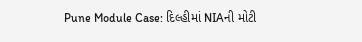Pune Module Case: દિલ્હીમાં NIAની મોટી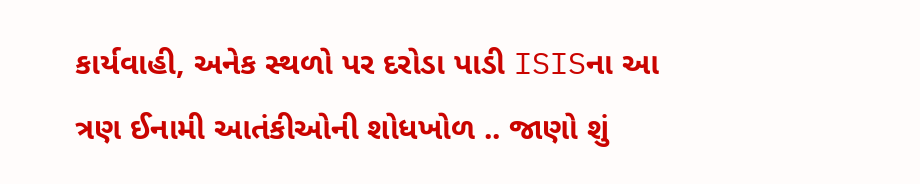કાર્યવાહી, અનેક સ્થળો પર દરોડા પાડી ISISના આ ત્રણ ઈનામી આતંકીઓની શોધખોળ .. જાણો શું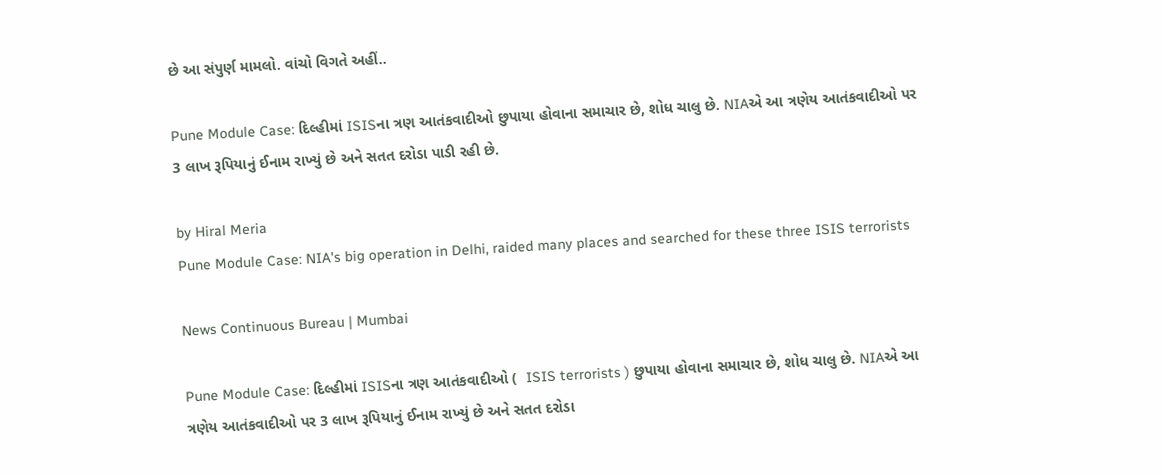છે આ સંપુર્ણ મામલો. વાંચો વિગતે અહીં..

Pune Module Case: દિલ્હીમાં ISISના ત્રણ આતંકવાદીઓ છુપાયા હોવાના સમાચાર છે, શોધ ચાલુ છે. NIAએ આ ત્રણેય આતંકવાદીઓ પર 3 લાખ રૂપિયાનું ઈનામ રાખ્યું છે અને સતત દરોડા પાડી રહી છે.

by Hiral Meria
Pune Module Case: NIA's big operation in Delhi, raided many places and searched for these three ISIS terrorists

News Continuous Bureau | Mumbai

Pune Module Case: દિલ્હીમાં ISISના ત્રણ આતંકવાદીઓ (  ISIS terrorists ) છુપાયા હોવાના સમાચાર છે, શોધ ચાલુ છે. NIAએ આ ત્રણેય આતંકવાદીઓ પર 3 લાખ રૂપિયાનું ઈનામ રાખ્યું છે અને સતત દરોડા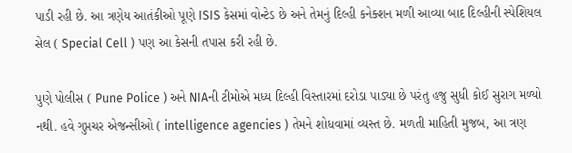પાડી રહી છે. આ ત્રણેય આતંકીઓ પૂણે ISIS કેસમાં વોન્ટેડ છે અને તેમનું દિલ્હી કનેક્શન મળી આવ્યા બાદ દિલ્હીની સ્પેશિયલ સેલ ( Special Cell ) પણ આ કેસની તપાસ કરી રહી છે.

પુણે પોલીસ ( Pune Police ) અને NIAની ટીમોએ મધ્ય દિલ્હી વિસ્તારમાં દરોડા પાડ્યા છે પરંતુ હજુ સુધી કોઈ સુરાગ મળ્યો નથી. હવે ગુપ્તચર એજન્સીઓ ( intelligence agencies ) તેમને શોધવામાં વ્યસ્ત છે. મળતી માહિતી મુજબ, આ ત્રણ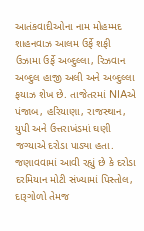આતંકવાદીઓના નામ મોહમ્મદ શાહનવાઝ આલમ ઉર્ફે શફી ઉઝામા ઉર્ફે અબ્દુલ્લા, રિઝવાન અબ્દુલ હાજી અલી અને અબ્દુલ્લા ફયાઝ શેખ છે. તાજેતરમાં NIAએ પંજાબ, હરિયાણા, રાજસ્થાન, યુપી અને ઉત્તરાખંડમાં ઘણી જગ્યાએ દરોડા પાડ્યા હતા. જણાવવામાં આવી રહ્યું છે કે દરોડા દરમિયાન મોટી સંખ્યામાં પિસ્તોલ, દારૂગોળો તેમજ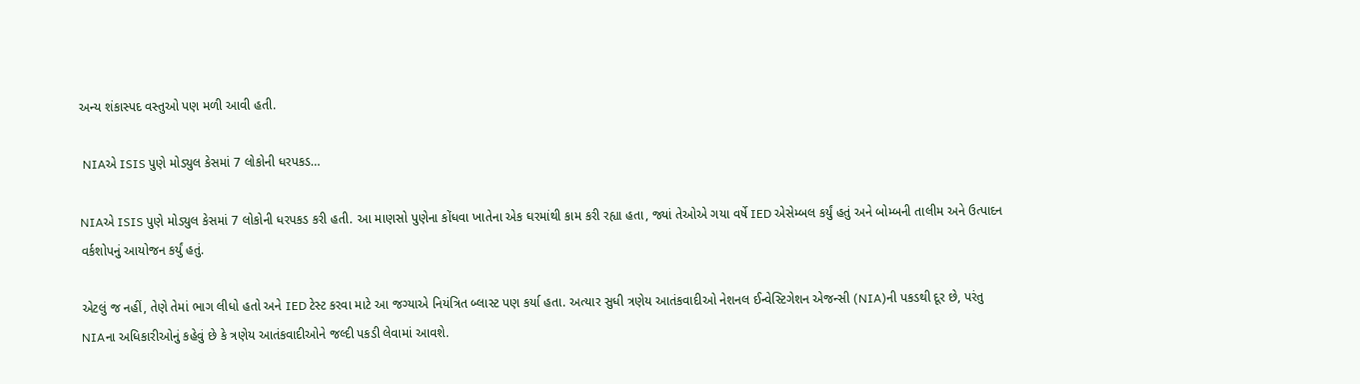અન્ય શંકાસ્પદ વસ્તુઓ પણ મળી આવી હતી.

 NIAએ ISIS પુણે મોડ્યુલ કેસમાં 7 લોકોની ધરપકડ…

NIAએ ISIS પુણે મોડ્યુલ કેસમાં 7 લોકોની ધરપકડ કરી હતી. આ માણસો પુણેના કોંધવા ખાતેના એક ઘરમાંથી કામ કરી રહ્યા હતા, જ્યાં તેઓએ ગયા વર્ષે IED એસેમ્બલ કર્યું હતું અને બોમ્બની તાલીમ અને ઉત્પાદન વર્કશોપનું આયોજન કર્યું હતું.

એટલું જ નહીં, તેણે તેમાં ભાગ લીધો હતો અને IED ટેસ્ટ કરવા માટે આ જગ્યાએ નિયંત્રિત બ્લાસ્ટ પણ કર્યા હતા. અત્યાર સુધી ત્રણેય આતંકવાદીઓ નેશનલ ઈન્વેસ્ટિગેશન એજન્સી (NIA)ની પકડથી દૂર છે, પરંતુ NIAના અધિકારીઓનું કહેવું છે કે ત્રણેય આતંકવાદીઓને જલ્દી પકડી લેવામાં આવશે.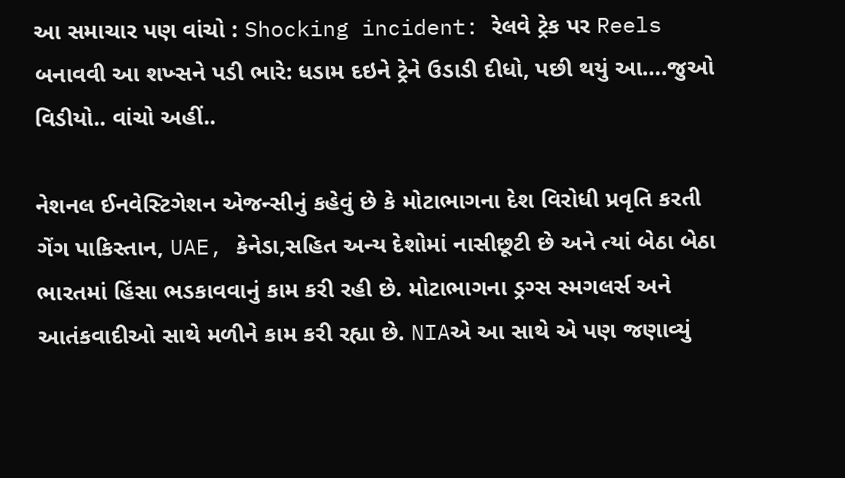આ સમાચાર પણ વાંચો : Shocking incident: રેલવે ટ્રેક પર Reels બનાવવી આ શખ્સને પડી ભારે: ધડામ દઇને ટ્રેને ઉડાડી દીધો, પછી થયું આ….જુઓ વિડીયો.. વાંચો અહીં..

નેશનલ ઈનવેસ્ટિગેશન એજન્સીનું કહેવું છે કે મોટાભાગના દેશ વિરોધી પ્રવૃતિ કરતી ગેંગ પાકિસ્તાન, UAE, કેનેડા,સહિત અન્ય દેશોમાં નાસીછૂટી છે અને ત્યાં બેઠા બેઠા ભારતમાં હિંસા ભડકાવવાનું કામ કરી રહી છે. મોટાભાગના ડ્રગ્સ સ્મગલર્સ અને આતંકવાદીઓ સાથે મળીને કામ કરી રહ્યા છે. NIAએ આ સાથે એ પણ જણાવ્યું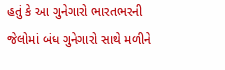હતું કે આ ગુનેગારો ભારતભરની જેલોમાં બંધ ગુનેગારો સાથે મળીને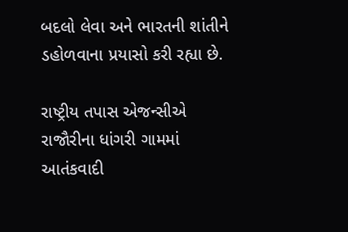બદલો લેવા અને ભારતની શાંતીને ડહોળવાના પ્રયાસો કરી રહ્યા છે.

રાષ્ટ્રીય તપાસ એજન્સીએ રાજૌરીના ધાંગરી ગામમાં આતંકવાદી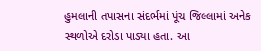હુમલાની તપાસના સંદર્ભમાં પૂંચ જિલ્લામાં અનેક સ્થળોએ દરોડા પાડ્યા હતા. આ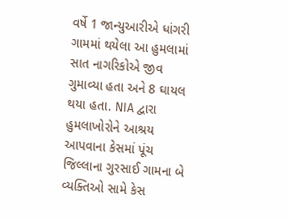વર્ષે 1 જાન્યુઆરીએ ધાંગરી ગામમાં થયેલા આ હુમલામાં સાત નાગરિકોએ જીવ ગુમાવ્યા હતા અને 8 ઘાયલ થયા હતા. NIA દ્વારા હુમલાખોરોને આશ્રય આપવાના કેસમાં પૂંચ જિલ્લાના ગુરસાઈ ગામના બે વ્યક્તિઓ સામે કેસ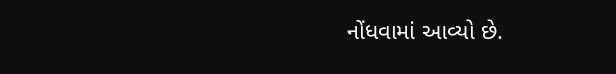નોંધવામાં આવ્યો છે.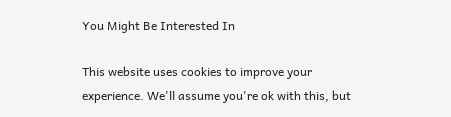You Might Be Interested In

This website uses cookies to improve your experience. We'll assume you're ok with this, but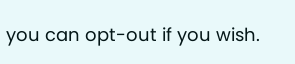you can opt-out if you wish.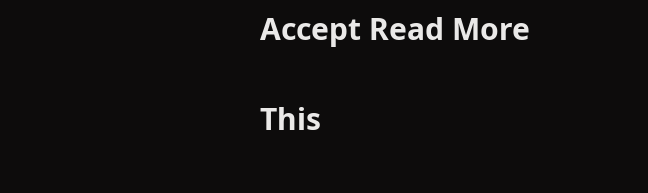Accept Read More

This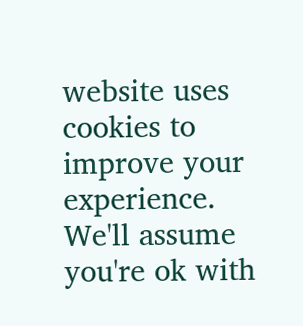website uses cookies to improve your experience. We'll assume you're ok with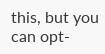this, but you can opt-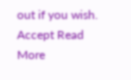out if you wish. Accept Read More